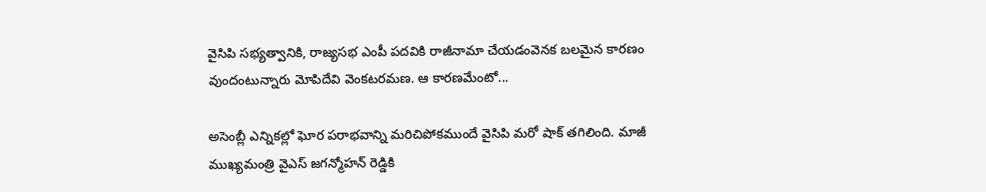వైసిపి సభ్యత్వానికి, రాజ్యసభ ఎంపీ పదవికి రాజీనామా చేయడంవెనక బలమైన కారణం వుందంటున్నారు మోపిదేవి వెంకటరమణ. ఆ కారణమేంటో...

అసెంబ్లీ ఎన్నికల్లో ఘోర పరాభవాన్ని మరిచిపోకముందే వైసిపి మరో షాక్ తగిలింది. మాజీ ముఖ్యమంత్రి వైఎస్ జగన్మోహన్ రెడ్డికి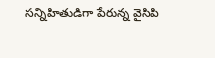సన్నిహితుడిగా పేరున్న వైసిపి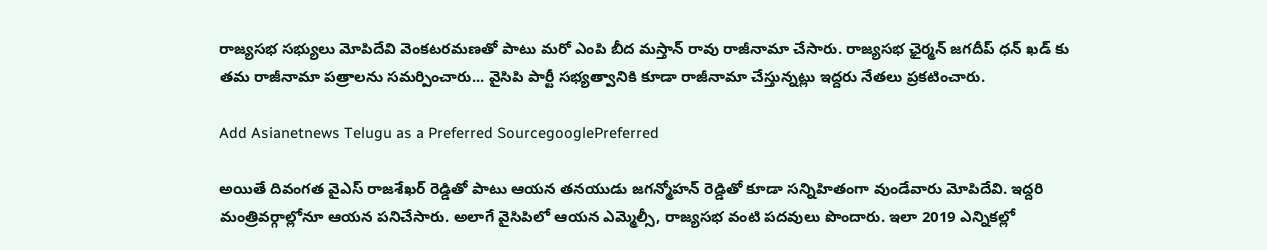రాజ్యసభ సభ్యులు మోపిదేవి వెంకటరమణతో పాటు మరో ఎంపి బీద మస్తాన్ రావు రాజీనామా చేసారు. రాజ్యసభ ఛైర్మన్ జగదీప్ ధన్ ఖడ్ కు తమ రాజీనామా పత్రాలను సమర్పించారు... వైసిపి పార్టీ సభ్యత్వానికి కూడా రాజీనామా చేస్తున్నట్లు ఇద్దరు నేతలు ప్రకటించారు.

Add Asianetnews Telugu as a Preferred SourcegooglePreferred

అయితే దివంగత వైఎస్ రాజశేఖర్ రెడ్డితో పాటు ఆయన తనయుడు జగన్మోహన్ రెడ్డితో కూడా సన్నిహితంగా వుండేవారు మోపిదేవి. ఇద్దరి మంత్రివర్గాల్లోనూ ఆయన పనిచేసారు. అలాగే వైసిపిలో ఆయన ఎమ్మెల్సీ, రాజ్యసభ వంటి పదవులు పొందారు. ఇలా 2019 ఎన్నికల్లో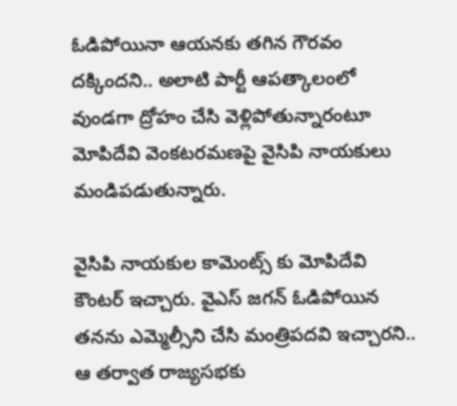ఓడిపోయినా ఆయనకు తగిన గౌరవం దక్కిందని.. అలాటి పార్టీ ఆపత్కాలంలో వుండగా ద్రోహం చేసి వెళ్లిపోతున్నారంటూ మోపిదేవి వెంకటరమణపై వైసిపి నాయకులు మండిపడుతున్నారు.

వైసిపి నాయకుల కామెంట్స్ కు మోపిదేవి కౌంటర్ ఇచ్చారు. వైఎస్ జగన్ ఓడిపోయిన తనను ఎమ్మెల్సీని చేసి మంత్రిపదవి ఇచ్చారని.. ఆ తర్వాత రాజ్యసభకు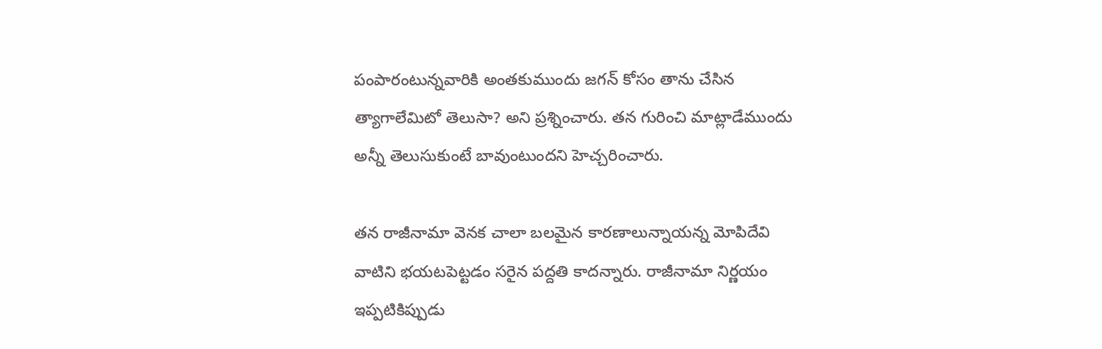పంపారంటున్నవారికి అంతకుముందు జగన్ కోసం తాను చేసిన త్యాగాలేమిటో తెలుసా? అని ప్రశ్నించారు. తన గురించి మాట్లాడేముందు అన్నీ తెలుసుకుంటే బావుంటుందని హెచ్చరించారు.

తన రాజీనామా వెనక చాలా బలమైన కారణాలున్నాయన్న మోపిదేవి వాటిని భయటపెట్టడం సరైన పద్దతి కాదన్నారు. రాజీనామా నిర్ణయం ఇప్పటికిప్పుడు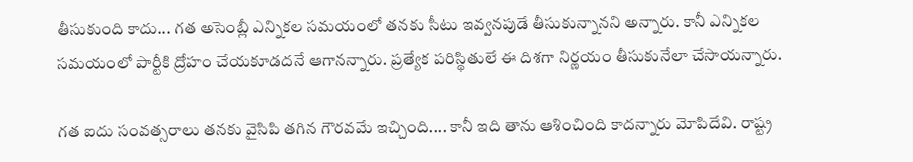తీసుకుంది కాదు... గత అసెంబ్లీ ఎన్నికల సమయంలో తనకు సీటు ఇవ్వనపుడే తీసుకున్నానని అన్నారు. కానీ ఎన్నికల సమయంలో పార్టీకి ద్రోహం చేయకూడదనే ఆగానన్నారు. ప్రత్యేక పరిస్థితులే ఈ దిశగా నిర్ణయం తీసుకునేలా చేసాయన్నారు.

గత ఐదు సంవత్సరాలు తనకు వైసిపి తగిన గౌరవమే ఇచ్చింది.... కానీ ఇది తాను ఆశించింది కాదన్నారు మోపిదేవి. రాష్ట్ర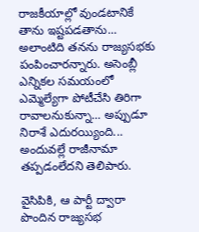రాజకీయాల్లో వుండటానికే తాను ఇష్టపడతాను... అలాంటిది తనను రాజ్యసభకు పంపించారన్నారు. అసెంబ్లీ ఎన్నికల సమయంలో ఎమ్మెల్యేగా పోటీచేసి తిరిగా రావాలనుకున్నా... అప్పుడూ నిరాశే ఎదురయ్యింది... అందువల్లే రాజీనామా తప్పడంలేదని తెలిపారు.

వైసిపికి, ఆ పార్టీ ద్వారా పొందిన రాజ్యసభ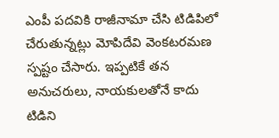ఎంపీ పదవికి రాజీనామా చేసి టిడిపిలో చేరుతున్నట్లు మోపిదేవి వెంకటరమణ స్పష్టం చేసారు. ఇప్పటికే తన అనుచరులు, నాయకులతోనే కాదు టిడిని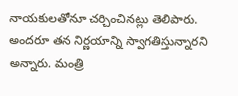నాయకులతోనూ చర్చించినట్లు తెలిపారు. అందరూ తన నిర్ణయాన్ని స్వాగతిస్తున్నారని అన్నారు. మంత్రి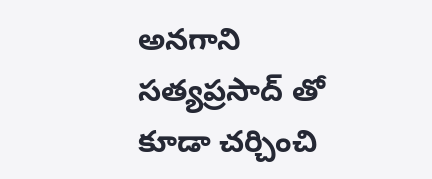అనగాని సత్యప్రసాద్ తో కూడా చర్చించి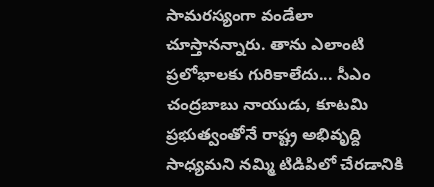సామరస్యంగా వండేలా చూస్తానన్నారు. తాను ఎలాంటి ప్రలోభాలకు గురికాలేదు... సీఎం చంద్రబాబు నాయుడు, కూటమి ప్రభుత్వంతోనే రాష్ట్ర అభివృద్ది సాధ్యమని నమ్మి టిడిపిలో చేరడానికి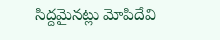సిద్దమైనట్లు మోపిదేవి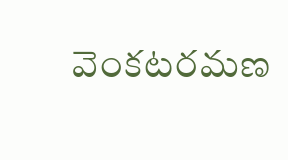వెంకటరమణ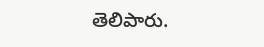తెలిపారు.